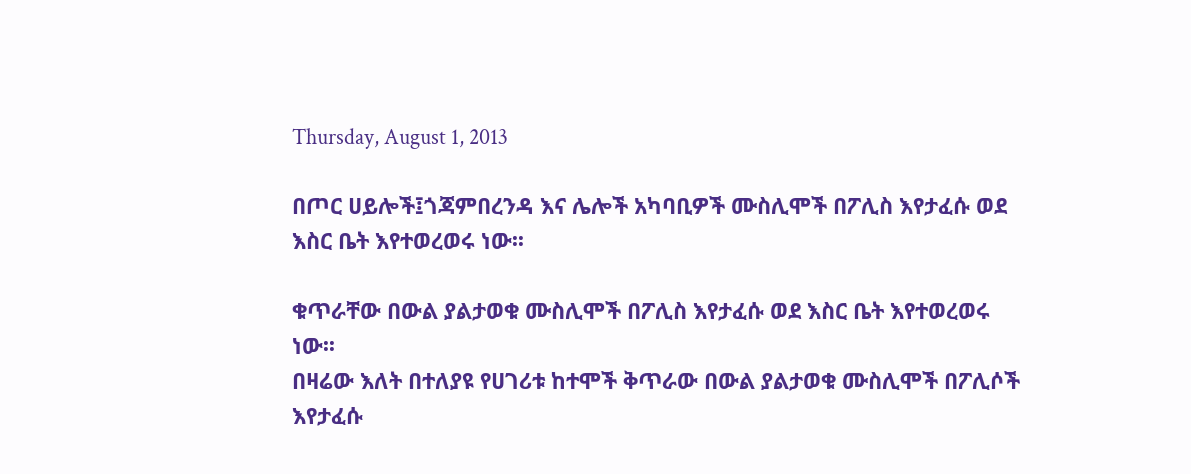Thursday, August 1, 2013

በጦር ሀይሎች፤ጎጃምበረንዳ እና ሌሎች አካባቢዎች ሙስሊሞች በፖሊስ እየታፈሱ ወደ እስር ቤት እየተወረወሩ ነው፡፡

ቁጥራቸው በውል ያልታወቁ ሙስሊሞች በፖሊስ እየታፈሱ ወደ እስር ቤት እየተወረወሩ ነው፡፡
በዛሬው እለት በተለያዩ የሀገሪቱ ከተሞች ቅጥራው በውል ያልታወቁ ሙስሊሞች በፖሊሶች እየታፈሱ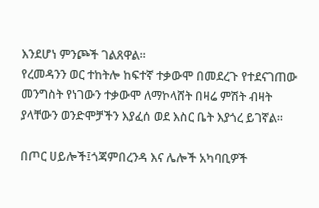እንደሆነ ምንጮች ገልጸዋል፡፡
የረመዳንን ወር ተከትሎ ከፍተኛ ተቃውሞ በመደረጉ የተደናገጠው መንግስት የነገውን ተቃውሞ ለማኮላሸት በዛሬ ምሽት ብዛት ያላቸውን ወንድሞቻችን እያፈሰ ወደ እስር ቤት እያጎረ ይገኛል፡፡

በጦር ሀይሎች፤ጎጃምበረንዳ እና ሌሎች አካባቢዎች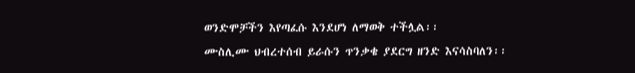ወንድሞቻችን እየጣፈሱ እንደሆነ ለማወቅ ተችሏል፡፡
ሙስሊሙ ህብረተሰብ ይራሱን ጥንቃቄ ያደርግ ዘንድ እናሳስባለን፡፡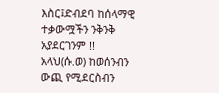እስር፤ድብደባ ከሰላማዊ ተቃውሟችን ንቅንቅ አያደርገንም !!
አላህ(ሱ.ወ) ከወሰንብን ውጪ የሚደርስብን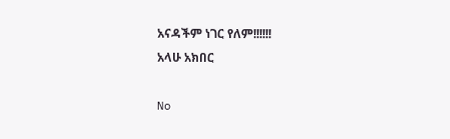አናዳችም ነገር የለም!!!!!!
አላሁ አክበር

No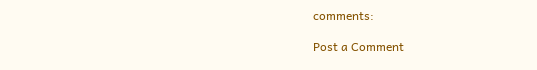comments:

Post a Comment